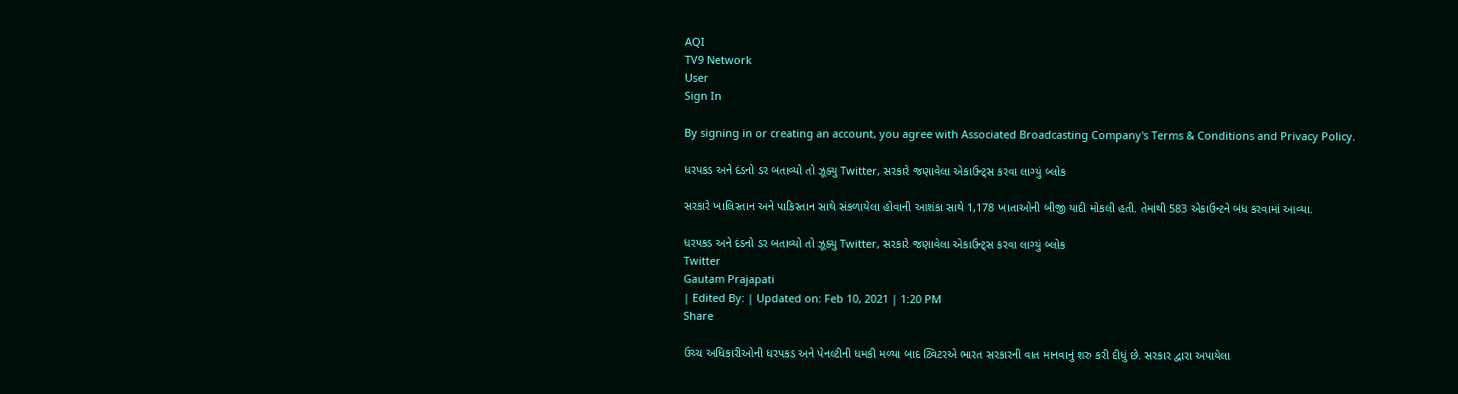AQI
TV9 Network
User
Sign In

By signing in or creating an account, you agree with Associated Broadcasting Company's Terms & Conditions and Privacy Policy.

ધરપકડ અને દંડનો ડર બતાવ્યો તો ઝૂક્યુ Twitter, સરકારે જણાવેલા એકાઉન્ટ્સ કરવા લાગ્યું બ્લોક

સરકારે ખાલિસ્તાન અને પાકિસ્તાન સાથે સંકળાયેલા હોવાની આશંકા સાથે 1,178 ખાતાઓની બીજી યાદી મોકલી હતી. તેમાંથી 583 એકાઉન્ટને બંધ કરવામાં આવ્યા.

ધરપકડ અને દંડનો ડર બતાવ્યો તો ઝૂક્યુ Twitter, સરકારે જણાવેલા એકાઉન્ટ્સ કરવા લાગ્યું બ્લોક
Twitter
Gautam Prajapati
| Edited By: | Updated on: Feb 10, 2021 | 1:20 PM
Share

ઉચ્ચ અધિકારીઓની ધરપકડ અને પેનલ્ટીની ધમકી મળ્યા બાદ ટ્વિટરએ ભારત સરકારની વાત માનવાનું શરુ કરી દીધું છે. સરકાર દ્વારા અપાયેલા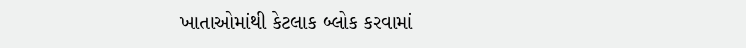ખાતાઓમાંથી કેટલાક બ્લોક કરવામાં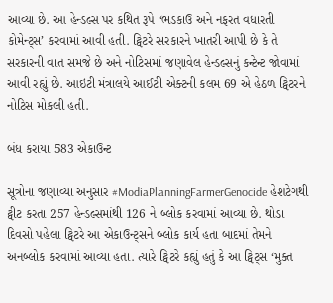આવ્યા છે. આ હેન્ડલ્સ પર કથિત રૂપે ‘ભડકાઉ અને નફરત વધારતી કોમેન્ટ્સ’ કરવામાં આવી હતી. ટ્વિટરે સરકારને ખાતરી આપી છે કે તે સરકારની વાત સમજે છે અને નોટિસમાં જણાવેલ હેન્ડલ્સનું કન્ટેન્ટ જોવામાં આવી રહ્યું છે. આઇટી મંત્રાલયે આઈટી એક્ટની કલમ 69 એ હેઠળ ટ્વિટરને નોટિસ મોકલી હતી.

બંધ કરાયા 583 એકાઉન્ટ

સૂત્રોના જણાવ્યા અનુસાર #ModiaPlanningFarmerGenocide હેશટેગથી ટ્વીટ કરતા 257 હેન્ડલ્સમાંથી 126 ને બ્લોક કરવામાં આવ્યા છે. થોડા દિવસો પહેલા ટ્વિટરે આ એકાઉન્ટ્સને બ્લોક કાર્ય હતા બાદમાં તેમને અનબ્લોક કરવામાં આવ્યા હતા. ત્યારે ટ્વિટરે કહ્યું હતું કે આ ટ્વિટ્સ ‘મુક્ત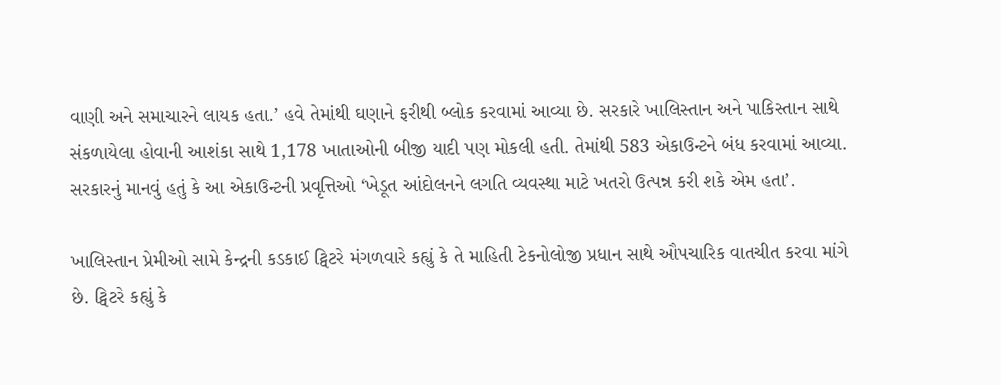વાણી અને સમાચારને લાયક હતા.’ હવે તેમાંથી ઘણાને ફરીથી બ્લોક કરવામાં આવ્યા છે. સરકારે ખાલિસ્તાન અને પાકિસ્તાન સાથે સંકળાયેલા હોવાની આશંકા સાથે 1,178 ખાતાઓની બીજી યાદી પણ મોકલી હતી. તેમાંથી 583 એકાઉન્ટને બંધ કરવામાં આવ્યા. સરકારનું માનવું હતું કે આ એકાઉન્ટની પ્રવૃત્તિઓ ‘ખેડૂત આંદોલનને લગતિ વ્યવસ્થા માટે ખતરો ઉત્પન્ન કરી શકે એમ હતા’.

ખાલિસ્તાન પ્રેમીઓ સામે કેન્દ્રની કડકાઈ ટ્વિટરે મંગળવારે કહ્યું કે તે માહિતી ટેકનોલોજી પ્રધાન સાથે ઔપચારિક વાતચીત કરવા માંગે છે. ટ્વિટરે કહ્યું કે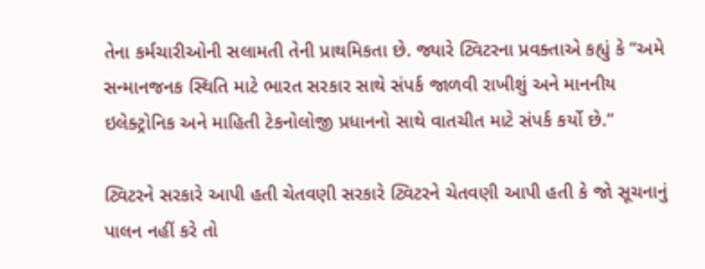તેના કર્મચારીઓની સલામતી તેની પ્રાથમિકતા છે. જ્યારે ટ્વિટરના પ્રવક્તાએ કહ્યું કે “અમે સન્માનજનક સ્થિતિ માટે ભારત સરકાર સાથે સંપર્ક જાળવી રાખીશું અને માનનીય ઇલેક્ટ્રોનિક અને માહિતી ટેકનોલોજી પ્રધાનનો સાથે વાતચીત માટે સંપર્ક કર્યો છે.”

ટ્વિટરને સરકારે આપી હતી ચેતવણી સરકારે ટ્વિટરને ચેતવણી આપી હતી કે જો સૂચનાનું પાલન નહીં કરે તો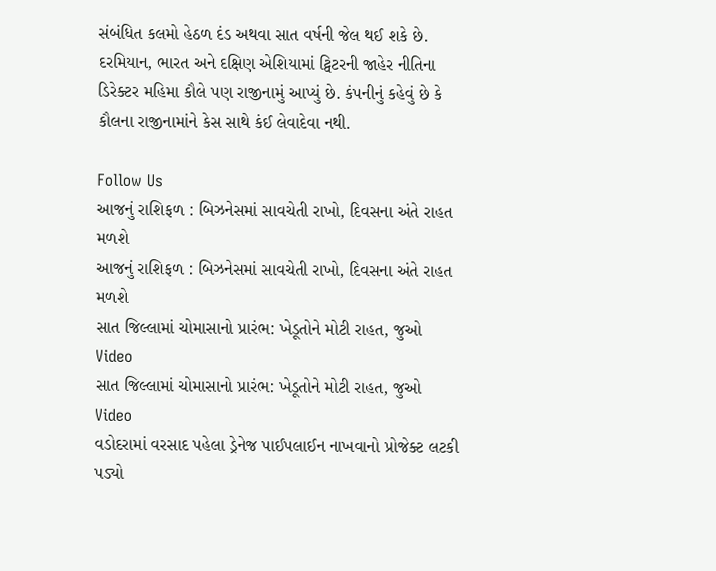સંબંધિત કલમો હેઠળ દંડ અથવા સાત વર્ષની જેલ થઈ શકે છે. દરમિયાન, ભારત અને દક્ષિણ એશિયામાં ટ્વિટરની જાહેર નીતિના ડિરેક્ટર મહિમા કૌલે પણ રાજીનામું આપ્યું છે. કંપનીનું કહેવું છે કે કૌલના રાજીનામાંને કેસ સાથે કંઈ લેવાદેવા નથી.

Follow Us
આજનું રાશિફળ : બિઝનેસમાં સાવચેતી રાખો, દિવસના અંતે રાહત મળશે
આજનું રાશિફળ : બિઝનેસમાં સાવચેતી રાખો, દિવસના અંતે રાહત મળશે
સાત જિલ્લામાં ચોમાસાનો પ્રારંભ: ખેડૂતોને મોટી રાહત, જુઓ Video
સાત જિલ્લામાં ચોમાસાનો પ્રારંભ: ખેડૂતોને મોટી રાહત, જુઓ Video
વડોદરામાં વરસાદ પહેલા ડ્રેનેજ પાઈપલાઈન નાખવાનો પ્રોજેક્ટ લટકી પડ્યો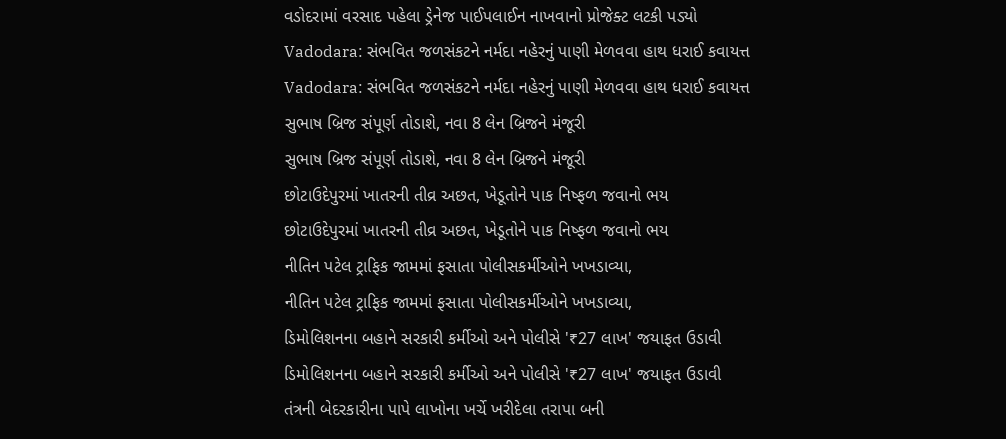વડોદરામાં વરસાદ પહેલા ડ્રેનેજ પાઈપલાઈન નાખવાનો પ્રોજેક્ટ લટકી પડ્યો
Vadodara: સંભવિત જળસંકટને નર્મદા નહેરનું પાણી મેળવવા હાથ ધરાઈ કવાયત્ત
Vadodara: સંભવિત જળસંકટને નર્મદા નહેરનું પાણી મેળવવા હાથ ધરાઈ કવાયત્ત
સુભાષ બ્રિજ સંપૂર્ણ તોડાશે, નવા 8 લેન બ્રિજને મંજૂરી
સુભાષ બ્રિજ સંપૂર્ણ તોડાશે, નવા 8 લેન બ્રિજને મંજૂરી
છોટાઉદેપુરમાં ખાતરની તીવ્ર અછત, ખેડૂતોને પાક નિષ્ફળ જવાનો ભય
છોટાઉદેપુરમાં ખાતરની તીવ્ર અછત, ખેડૂતોને પાક નિષ્ફળ જવાનો ભય
નીતિન પટેલ ટ્રાફિક જામમાં ફસાતા પોલીસકર્મીઓને ખખડાવ્યા,
નીતિન પટેલ ટ્રાફિક જામમાં ફસાતા પોલીસકર્મીઓને ખખડાવ્યા,
ડિમોલિશનના બહાને સરકારી કર્મીઓ અને પોલીસે '₹27 લાખ' જયાફત ઉડાવી
ડિમોલિશનના બહાને સરકારી કર્મીઓ અને પોલીસે '₹27 લાખ' જયાફત ઉડાવી
તંત્રની બેદરકારીના પાપે લાખોના ખર્ચે ખરીદેલા તરાપા બની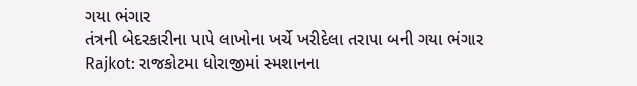ગયા ભંગાર
તંત્રની બેદરકારીના પાપે લાખોના ખર્ચે ખરીદેલા તરાપા બની ગયા ભંગાર
Rajkot: રાજકોટમા ધોરાજીમાં સ્મશાનના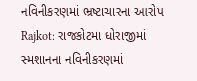નવિનીકરણમાં ભ્રષ્ટાચારના આરોપ
Rajkot: રાજકોટમા ધોરાજીમાં સ્મશાનના નવિનીકરણમાં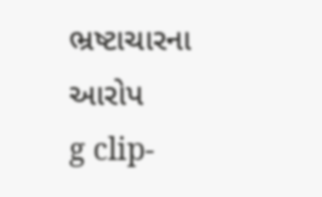ભ્રષ્ટાચારના આરોપ
g clip-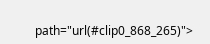path="url(#clip0_868_265)">